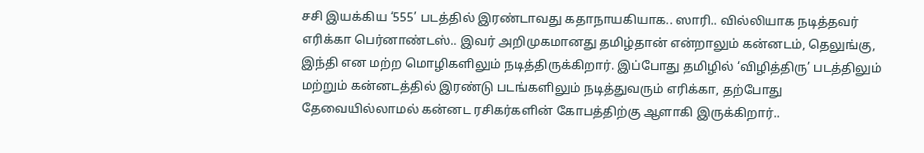சசி இயக்கிய ‘555’ படத்தில் இரண்டாவது கதாநாயகியாக.. ஸாரி.. வில்லியாக நடித்தவர் எரிக்கா பெர்னாண்டஸ்.. இவர் அறிமுகமானது தமிழ்தான் என்றாலும் கன்னடம், தெலுங்கு, இந்தி என மற்ற மொழிகளிலும் நடித்திருக்கிறார். இப்போது தமிழில் ‘விழித்திரு’ படத்திலும் மற்றும் கன்னடத்தில் இரண்டு படங்களிலும் நடித்துவரும் எரிக்கா, தற்போது தேவையில்லாமல் கன்னட ரசிகர்களின் கோபத்திற்கு ஆளாகி இருக்கிறார்..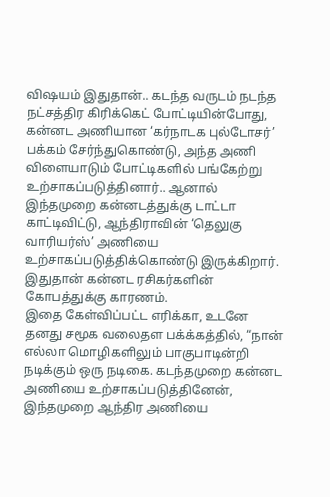விஷயம் இதுதான்.. கடந்த வருடம் நடந்த நட்சத்திர கிரிக்கெட் போட்டியின்போது, கன்னட அணியான ‘கர்நாடக புல்டோசர்’ பக்கம் சேர்ந்துகொண்டு, அந்த அணி விளையாடும் போட்டிகளில் பங்கேற்று உற்சாகப்படுத்தினார்.. ஆனால் இந்தமுறை கன்னடத்துக்கு டாட்டா காட்டிவிட்டு, ஆந்திராவின் ‘தெலுகு வாரியர்ஸ்’ அணியை உற்சாகப்படுத்திக்கொண்டு இருக்கிறார். இதுதான் கன்னட ரசிகர்களின் கோபத்துக்கு காரணம்.
இதை கேள்விப்பட்ட எரிக்கா, உடனே தனது சமூக வலைதள பக்க்கத்தில், “நான் எல்லா மொழிகளிலும் பாகுபாடின்றி நடிக்கும் ஒரு நடிகை. கடந்தமுறை கன்னட அணியை உற்சாகப்படுத்தினேன், இந்தமுறை ஆந்திர அணியை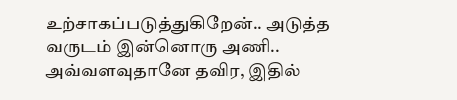உற்சாகப்படுத்துகிறேன்.. அடுத்த வருடம் இன்னொரு அணி.. அவ்வளவுதானே தவிர, இதில்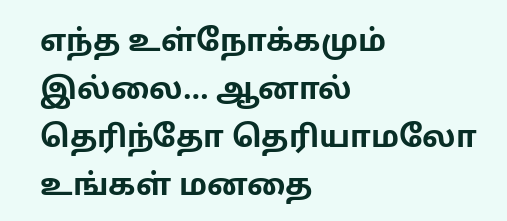எந்த உள்நோக்கமும் இல்லை… ஆனால் தெரிந்தோ தெரியாமலோ உங்கள் மனதை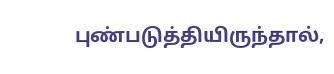புண்படுத்தியிருந்தால்,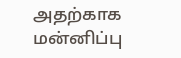அதற்காக மன்னிப்பு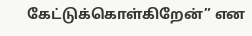கேட்டுக்கொள்கிறேன்” என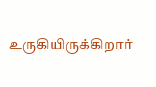உருகியிருக்கிறார்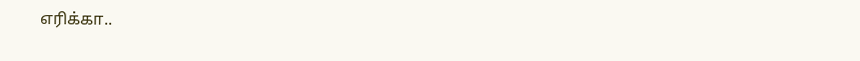எரிக்கா..